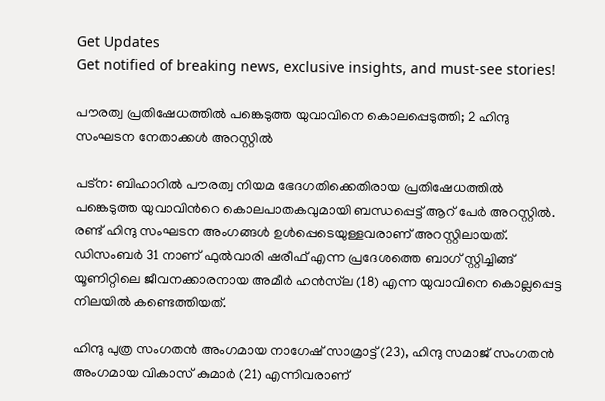Get Updates
Get notified of breaking news, exclusive insights, and must-see stories!

പൗരത്വ പ്രതിഷേധത്തില്‍ പങ്കെടുത്ത യുവാവിനെ കൊലപ്പെടുത്തി; 2 ഹിന്ദു സംഘടന നേതാക്കള്‍ അറസ്റ്റില്‍

പട്ന: ബിഹാറില്‍ പൗരത്വ നിയമ ഭേദഗതിക്കെതിരായ പ്രതിഷേധത്തില്‍ പങ്കെടുത്ത യുവാവിന്‍റെ കൊലപാതകവുമായി ബന്ധപ്പെട്ട് ആറ് പേര്‍ അറസ്റ്റില്‍. രണ്ട് ഹിന്ദു സംഘടന അംഗങ്ങള്‍ ഉള്‍പ്പെടെയുള്ളവരാണ് അറസ്റ്റിലായത്. ഡിസംബര്‍ 31 നാണ് ഫുല്‍വാരി ഷരീഫ് എന്ന പ്രദേശത്തെ ബാഗ് സ്റ്റിച്ചിങ്ങ് യൂണിറ്റിലെ ജീവനക്കാരനായ അമീര്‍ ഹൻസ്‌ല (18) എന്ന യുവാവിനെ കൊല്ലപ്പെട്ട നിലയില്‍ കണ്ടെത്തിയത്.

ഹിന്ദു പുത്ര സംഗതന്‍ അംഗമായ നാഗേഷ് സാമ്രാട്ട് (23), ഹിന്ദു സമാജ് സംഗതന്‍ അംഗമായ വികാസ് കുമാര്‍ (21) എന്നിവരാണ്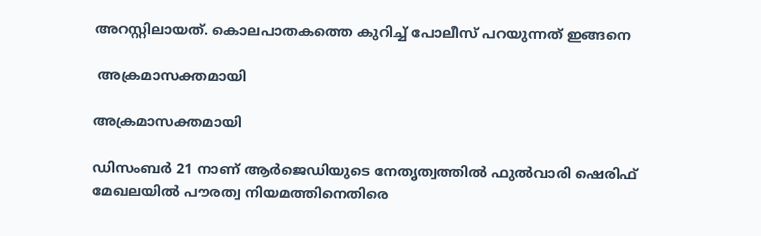അറസ്റ്റിലായത്. കൊലപാതകത്തെ കുറിച്ച് പോലീസ് പറയുന്നത് ഇങ്ങനെ

 അക്രമാസക്തമായി

അക്രമാസക്തമായി

ഡിസംബര്‍ 21 നാണ് ആര്‍ജെഡിയുടെ നേതൃത്വത്തില്‍ ഫുല്‍വാരി ഷെരിഫ് മേഖലയില്‍ പൗരത്വ നിയമത്തിനെതിരെ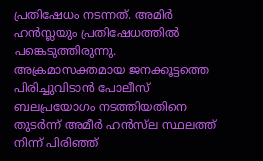പ്രതിഷേധം നടന്നത്. അമിര്‍ ഹന്‍സ്ലയും പ്രതിഷേധത്തില്‍ പങ്കെടുത്തിരുന്നു. അക്രമാസക്തമായ ജനക്കൂട്ടത്തെ പിരിച്ചുവിടാൻ പോലീസ് ബലപ്രയോഗം നടത്തിയതിനെ തുടർന്ന് അമീർ ഹൻസ്‌ല സ്ഥലത്ത് നിന്ന് പിരിഞ്ഞ്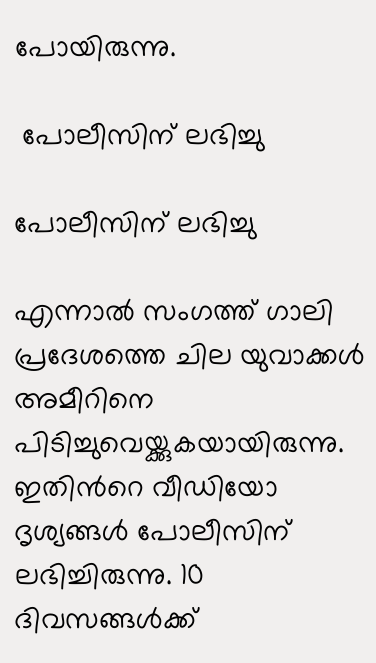പോയിരുന്നു.

 പോലീസിന് ലഭിച്ചു

പോലീസിന് ലഭിച്ചു

എന്നാല്‍ സംഗത്ത് ഗാലി പ്രദേശത്തെ ചില യുവാക്കള്‍ അമീറിനെ പിടിച്ചുവെയ്ക്കുകയായിരുന്നു. ഇതിന്‍റെ വീഡിയോ ദൃശ്യങ്ങള്‍ പോലീസിന് ലഭിച്ചിരുന്നു. 10 ദിവസങ്ങള്‍ക്ക്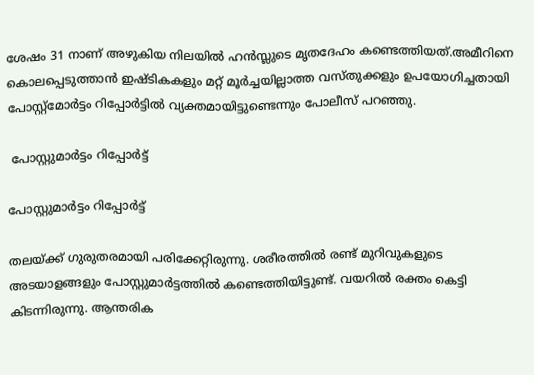ശേഷം 31 നാണ് അഴുകിയ നിലയില്‍ ഹന്‍സ്ലുടെ മൃതദേഹം കണ്ടെത്തിയത്.അമീറിനെ കൊലപ്പെടുത്താന്‍ ഇഷ്ടികകളും മറ്റ് മൂർച്ചയില്ലാത്ത വസ്തുക്കളും ഉപയോഗിച്ചതായി പോസ്റ്റ്‌മോർട്ടം റിപ്പോർട്ടില്‍ വ്യക്തമായിട്ടുണ്ടെന്നും പോലീസ് പറഞ്ഞു.

 പോസ്റ്റുമാര്‍ട്ടം റിപ്പോര്‍ട്ട്

പോസ്റ്റുമാര്‍ട്ടം റിപ്പോര്‍ട്ട്

തലയ്ക്ക് ഗുരുതരമായി പരിക്കേറ്റിരുന്നു. ശരീരത്തിൽ രണ്ട് മുറിവുകളുടെ അടയാളങ്ങളും പോസ്റ്റുമാര്‍ട്ടത്തില്‍ കണ്ടെത്തിയിട്ടുണ്ട്. വയറില്‍ രക്തം കെട്ടി കിടന്നിരുന്നു. ആന്തരിക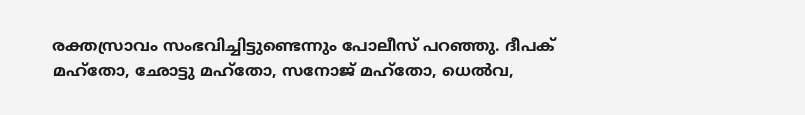രക്തസ്രാവം സംഭവിച്ചിട്ടുണ്ടെന്നും പോലീസ് പറഞ്ഞു. ദീപക് മഹ്തോ, ഛോട്ടു മഹ്തോ, സനോജ് മഹ്തോ, ധെൽവ,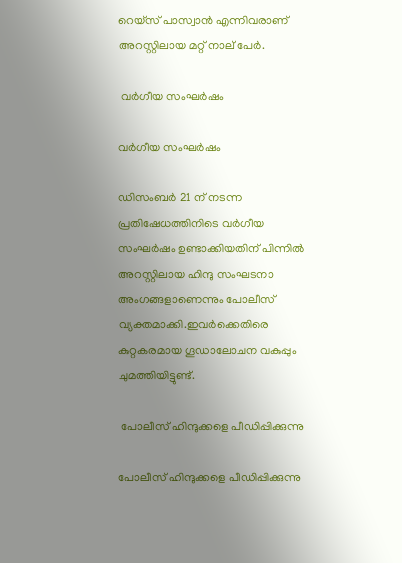റെയ്സ് പാസ്വാൻ എന്നിവരാണ് അറസ്റ്റിലായ മറ്റ് നാല് പേര്‍.

 വര്‍ഗീയ സംഘര്‍ഷം

വര്‍ഗീയ സംഘര്‍ഷം

ഡിസംബർ 21 ന് നടന്ന പ്രതിഷേധത്തിനിടെ വർഗീയ സംഘർഷം ഉണ്ടാക്കിയതിന് പിന്നില്‍ അറസ്റ്റിലായ ഹിന്ദു സംഘടനാ അംഗങ്ങളാണെന്നും പോലീസ് വ്യക്തമാക്കി.ഇവര്‍ക്കെതിരെ കുറ്റകരമായ ഗൂഡാലോചന വകുപ്പും ചുമത്തിയിട്ടുണ്ട്.

 പോലീസ് ഹിന്ദുക്കളെ പീഡിപ്പിക്കുന്നു

പോലീസ് ഹിന്ദുക്കളെ പീഡിപ്പിക്കുന്നു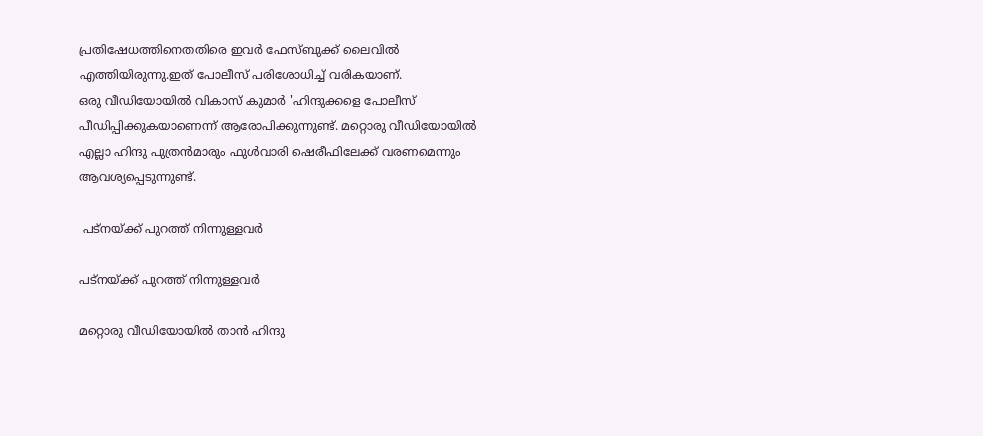പ്രതിഷേധത്തിനെതതിരെ ഇവര്‍ ഫേസ്ബുക്ക് ലൈവില്‍ എത്തിയിരുന്നു.ഇത് പോലീസ് പരിശോധിച്ച് വരികയാണ്.
ഒരു വീഡിയോയിൽ വികാസ് കുമാർ 'ഹിന്ദുക്കളെ പോലീസ് പീഡിപ്പിക്കുകയാണെന്ന് ആരോപിക്കുന്നുണ്ട്. മറ്റൊരു വീഡിയോയില്‍ എല്ലാ ഹിന്ദു പുത്രന്‍മാരും ഫുൾവാരി ഷെരീഫിലേക്ക് വരണമെന്നും ആവശ്യപ്പെടുന്നുണ്ട്.

 പട്നയ്ക്ക് പുറത്ത് നിന്നുള്ളവര്‍

പട്നയ്ക്ക് പുറത്ത് നിന്നുള്ളവര്‍

മറ്റൊരു വീഡിയോയില്‍ താന്‍ ഹിന്ദു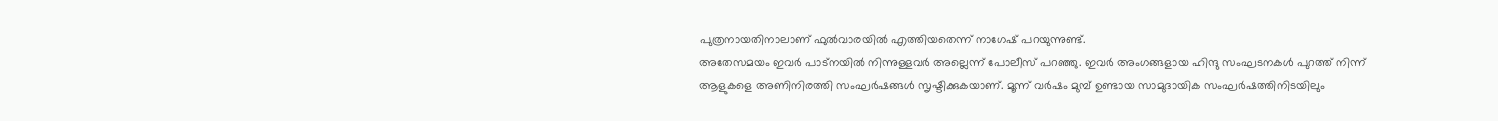പുത്രനായതിനാലാണ് ഫുല്‍വാരയില്‍ എത്തിയതെന്ന് നാഗേഷ് പറയുന്നുണ്ട്.
അതേസമയം ഇവര്‍ പാട്നയില്‍ നിന്നുള്ളവര്‍ അല്ലെന്ന് പോലീസ് പറഞ്ഞു. ഇവര്‍ അംഗങ്ങളായ ഹിന്ദു സംഘടനകള്‍ പുറത്ത് നിന്ന് ആളുകളെ അണിനിരത്തി സംഘര്‍ഷങ്ങള്‍ സൃഷ്ടിക്കുകയാണ്. മൂന്ന് വർഷം മുമ്പ് ഉണ്ടായ സാമുദായിക സംഘർഷത്തിനിടയിലും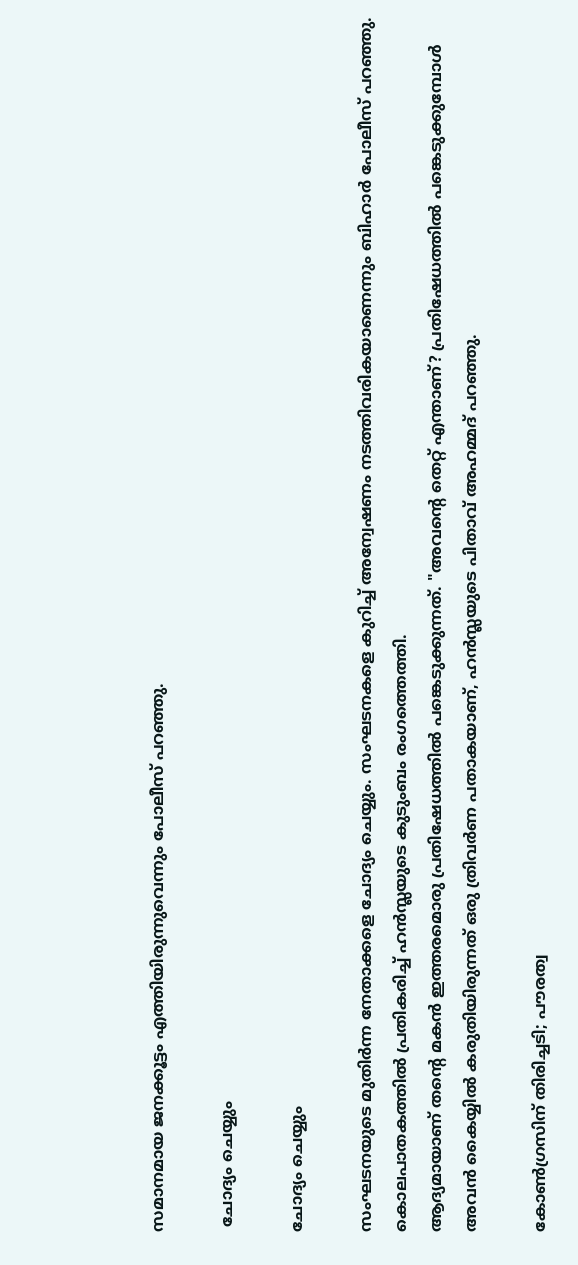സമാനമായ ജനക്കൂട്ടം എത്തിയിരുന്നുവെന്നും പോലീസ് പറഞ്ഞു.

 ചോദ്യം ചെയ്യും

ചോദ്യം ചെയ്യും

സംഘടനയുടെ മുതിര്‍ന്ന നേതാക്കളെ ചോദ്യം ചെയ്യും. സംഘടനകളെ കുറിച്ച് അന്വേഷണം നടത്തിവരികയാണെന്നും ബിഹാര്‍ പോലീസ് പറഞ്ഞു. കൊലപാതകത്തില്‍ പ്രതികരിച്ച് ഹന്‍സ്ലയുടെ കുടുംബം രംഗത്തെത്തി.
ആദ്യമായാണ് തന്‍റെ മകന്‍ ഇത്തരമൊരു പ്രതിഷേധത്തില്‍ പങ്കെടുക്കുന്നത്. "അവന്റെ തെറ്റ് എന്താണ്? പ്രതിഷേധത്തില്‍ പങ്കെടുക്കുമ്പോള്‍ അവന്‍ കൈയ്യില്‍ കരുതിയിരുന്നത് ഒരു ത്രിവര്‍ണ പതാകയാണ്, ഹന്‍സ്ലയുടെ പിതാവ് അഹമ്മദ് പറഞ്ഞു.

കോണ്‍ഗ്രസിന് തിരിച്ചടി; പൗരത്വ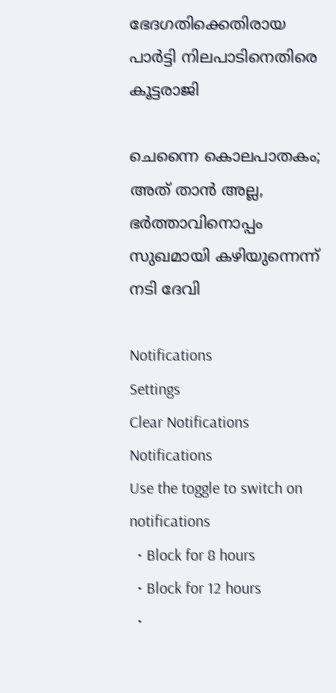ഭേദഗതിക്കെതിരായ പാര്‍ട്ടി നിലപാടിനെതിരെ കൂട്ടരാജി

ചെന്നൈ കൊലപാതകം; അത് താന്‍ അല്ല, ഭര്‍ത്താവിനൊപ്പം സുഖമായി കഴിയുന്നെന്ന് നടി ദേവി

Notifications
Settings
Clear Notifications
Notifications
Use the toggle to switch on notifications
  • Block for 8 hours
  • Block for 12 hours
  •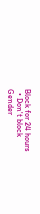Block for 24 hours
  • Don't block
Gender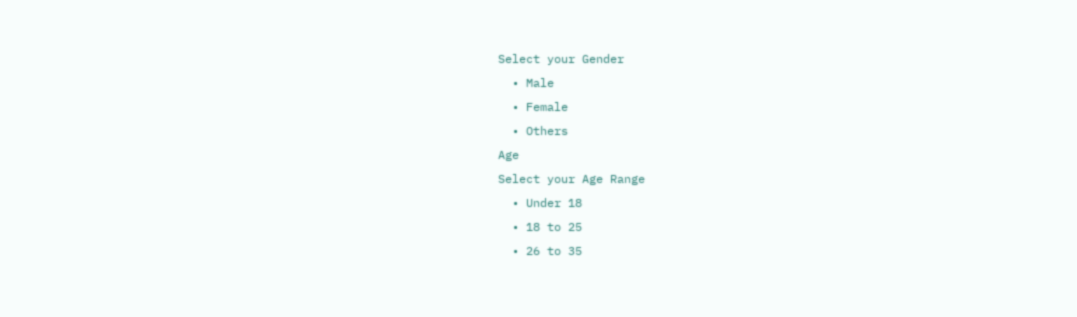Select your Gender
  • Male
  • Female
  • Others
Age
Select your Age Range
  • Under 18
  • 18 to 25
  • 26 to 35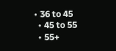• 36 to 45
  • 45 to 55
  • 55+